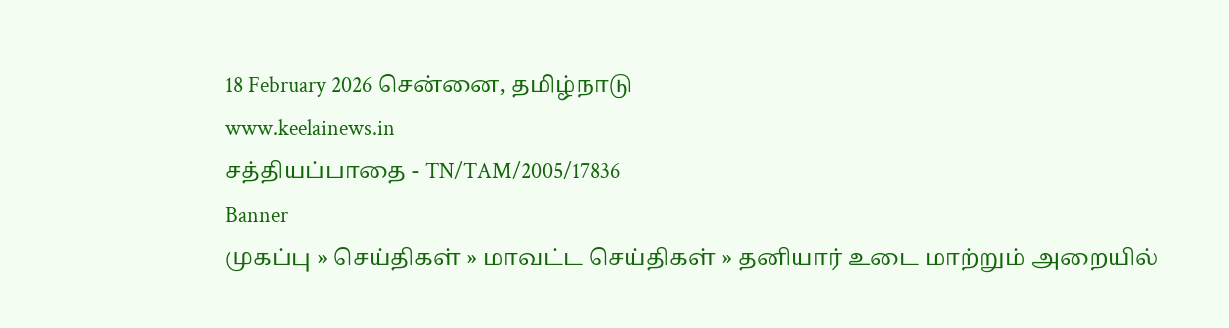18 February 2026 சென்னை, தமிழ்நாடு
www.keelainews.in
சத்தியப்பாதை - TN/TAM/2005/17836
Banner
முகப்பு » செய்திகள் » மாவட்ட செய்திகள் » தனியார் உடை மாற்றும் அறையில்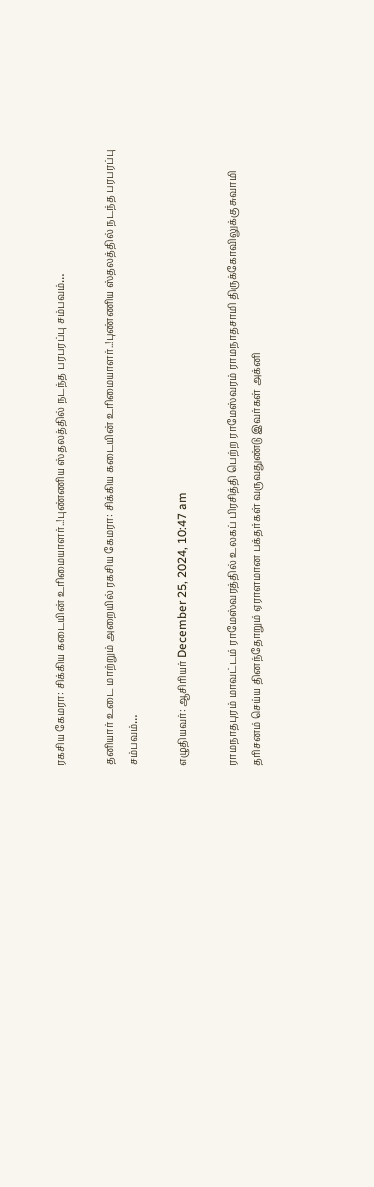ரகசிய கேமரா: சிக்கிய கடையின் உரிமையாளர்..!புண்ணிய ஸ்தலத்தில் நடந்த பரபரப்பு சம்பவம்…

தனியார் உடை மாற்றும் அறையில் ரகசிய கேமரா: சிக்கிய கடையின் உரிமையாளர்..!புண்ணிய ஸ்தலத்தில் நடந்த பரபரப்பு சம்பவம்…

எழுதியவர்: ஆசிரியர் December 25, 2024, 10:47 am

ராமநாதபுரம் மாவட்டம் ராமேஸ்வரத்தில் உலகப் பிரசித்தி பெற்ற ராமேஸ்வரம் ராமநாதசாமி திருக்கோவிலுக்கு சுவாமி தரிசனம் செய்ய தினந்தோறும் ஏராளமான பக்தர்கள் வருவதுண்டு இவர்கள் அக்னி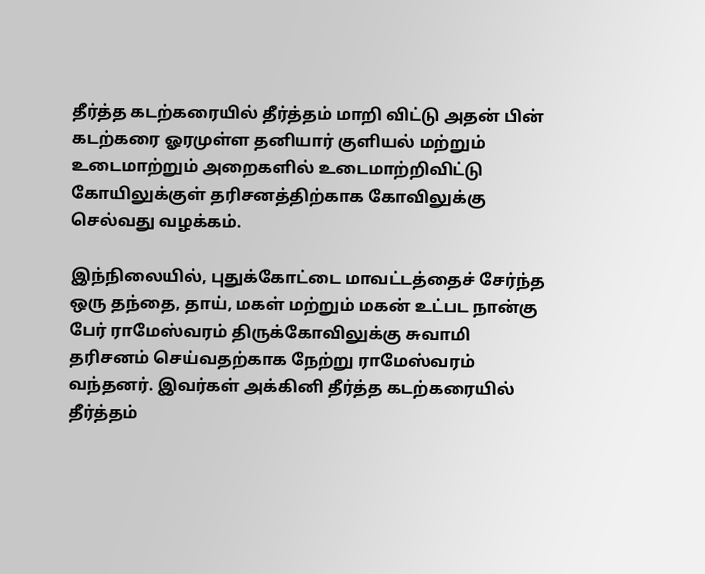தீர்த்த கடற்கரையில் தீர்த்தம் மாறி விட்டு அதன் பின் கடற்கரை ஓரமுள்ள தனியார் குளியல் மற்றும் உடைமாற்றும் அறைகளில் உடைமாற்றிவிட்டு கோயிலுக்குள் தரிசனத்திற்காக கோவிலுக்கு செல்வது வழக்கம்.

இந்நிலையில், புதுக்கோட்டை மாவட்டத்தைச் சேர்ந்த ஒரு தந்தை, தாய், மகள் மற்றும் மகன் உட்பட நான்கு பேர் ராமேஸ்வரம் திருக்கோவிலுக்கு சுவாமி தரிசனம் செய்வதற்காக நேற்று ராமேஸ்வரம் வந்தனர். இவர்கள் அக்கினி தீர்த்த கடற்கரையில் தீர்த்தம்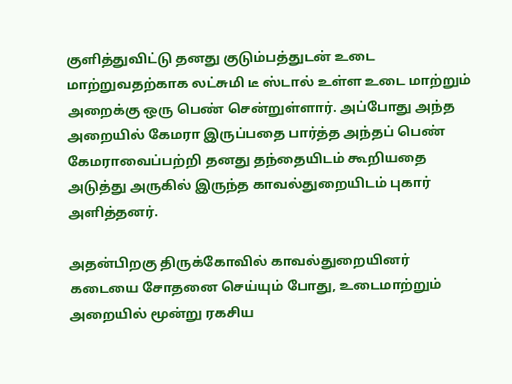குளித்துவிட்டு தனது குடும்பத்துடன் உடை மாற்றுவதற்காக லட்சுமி டீ ஸ்டால் உள்ள உடை மாற்றும் அறைக்கு ஒரு பெண் சென்றுள்ளார். அப்போது அந்த அறையில் கேமரா இருப்பதை பார்த்த அந்தப் பெண் கேமராவைப்பற்றி தனது தந்தையிடம் கூறியதை அடுத்து அருகில் இருந்த காவல்துறையிடம் புகார் அளித்தனர்.

அதன்பிறகு திருக்கோவில் காவல்துறையினர் கடையை சோதனை செய்யும் போது, உடைமாற்றும் அறையில் மூன்று ரகசிய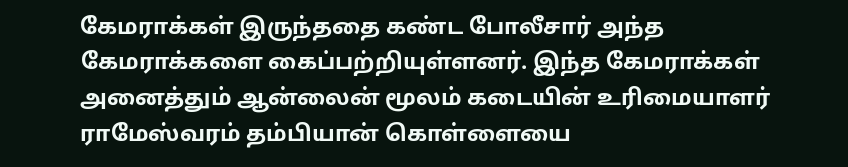கேமராக்கள் இருந்ததை கண்ட போலீசார் அந்த கேமராக்களை கைப்பற்றியுள்ளனர். இந்த கேமராக்கள் அனைத்தும் ஆன்லைன் மூலம் கடையின் உரிமையாளர் ராமேஸ்வரம் தம்பியான் கொள்ளையை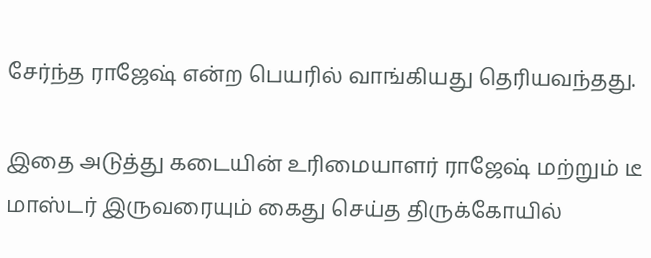சேர்ந்த ராஜேஷ் என்ற பெயரில் வாங்கியது தெரியவந்தது.

இதை அடுத்து கடையின் உரிமையாளர் ராஜேஷ் மற்றும் டீ மாஸ்டர் இருவரையும் கைது செய்த திருக்கோயில்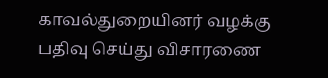காவல்துறையினர் வழக்கு பதிவு செய்து விசாரணை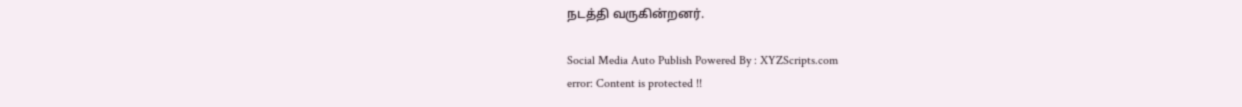நடத்தி வருகின்றனர்.

Social Media Auto Publish Powered By : XYZScripts.com
error: Content is protected !!